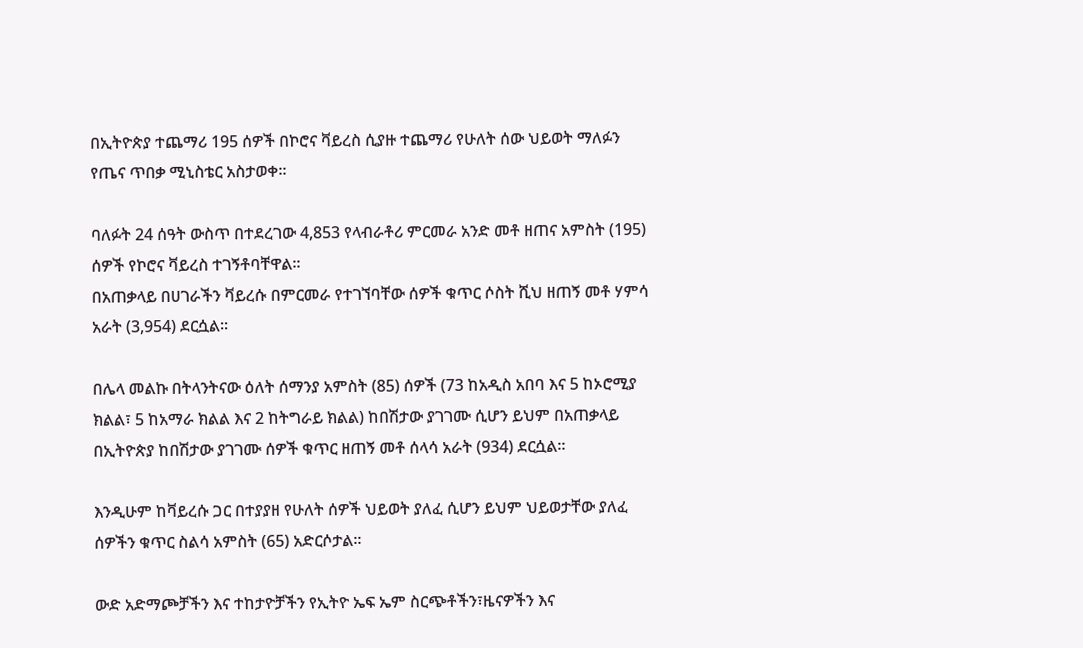በኢትዮጵያ ተጨማሪ 195 ሰዎች በኮሮና ቫይረስ ሲያዙ ተጨማሪ የሁለት ሰው ህይወት ማለፉን የጤና ጥበቃ ሚኒስቴር አስታወቀ።

ባለፉት 24 ሰዓት ውስጥ በተደረገው 4,853 የላብራቶሪ ምርመራ አንድ መቶ ዘጠና አምስት (195) ሰዎች የኮሮና ቫይረስ ተገኝቶባቸዋል፡፡
በአጠቃላይ በሀገራችን ቫይረሱ በምርመራ የተገኘባቸው ሰዎች ቁጥር ሶስት ሺህ ዘጠኝ መቶ ሃምሳ አራት (3,954) ደርሷል፡፡

በሌላ መልኩ በትላንትናው ዕለት ሰማንያ አምስት (85) ሰዎች (73 ከአዲስ አበባ እና 5 ከኦሮሚያ ክልል፣ 5 ከአማራ ክልል እና 2 ከትግራይ ክልል) ከበሽታው ያገገሙ ሲሆን ይህም በአጠቃላይ በኢትዮጵያ ከበሽታው ያገገሙ ሰዎች ቁጥር ዘጠኝ መቶ ሰላሳ አራት (934) ደርሷል።

እንዲሁም ከቫይረሱ ጋር በተያያዘ የሁለት ሰዎች ህይወት ያለፈ ሲሆን ይህም ህይወታቸው ያለፈ ሰዎችን ቁጥር ስልሳ አምስት (65) አድርሶታል፡፡

ውድ አድማጮቻችን እና ተከታዮቻችን የኢትዮ ኤፍ ኤም ስርጭቶችን፣ዜናዎችን እና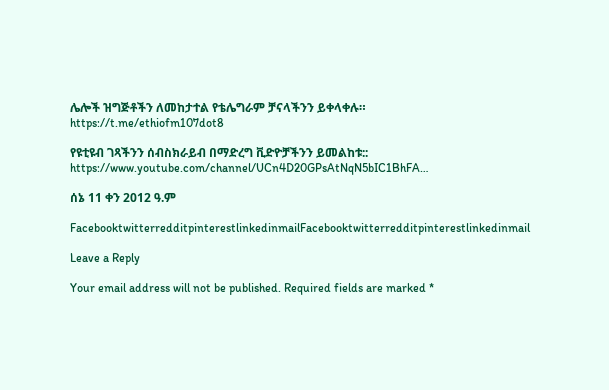ሌሎች ዝግጅቶችን ለመከታተል የቴሌግራም ቻናላችንን ይቀላቀሉ።
https://t.me/ethiofm107dot8

የዩቲዩብ ገጻችንን ሰብስክራይብ በማድረግ ቪድዮቻችንን ይመልከቱ::
https://www.youtube.com/channel/UCn4D20GPsAtNqN5bIC1BhFA…

ሰኔ 11 ቀን 2012 ዓ.ም

FacebooktwitterredditpinterestlinkedinmailFacebooktwitterredditpinterestlinkedinmail

Leave a Reply

Your email address will not be published. Required fields are marked *